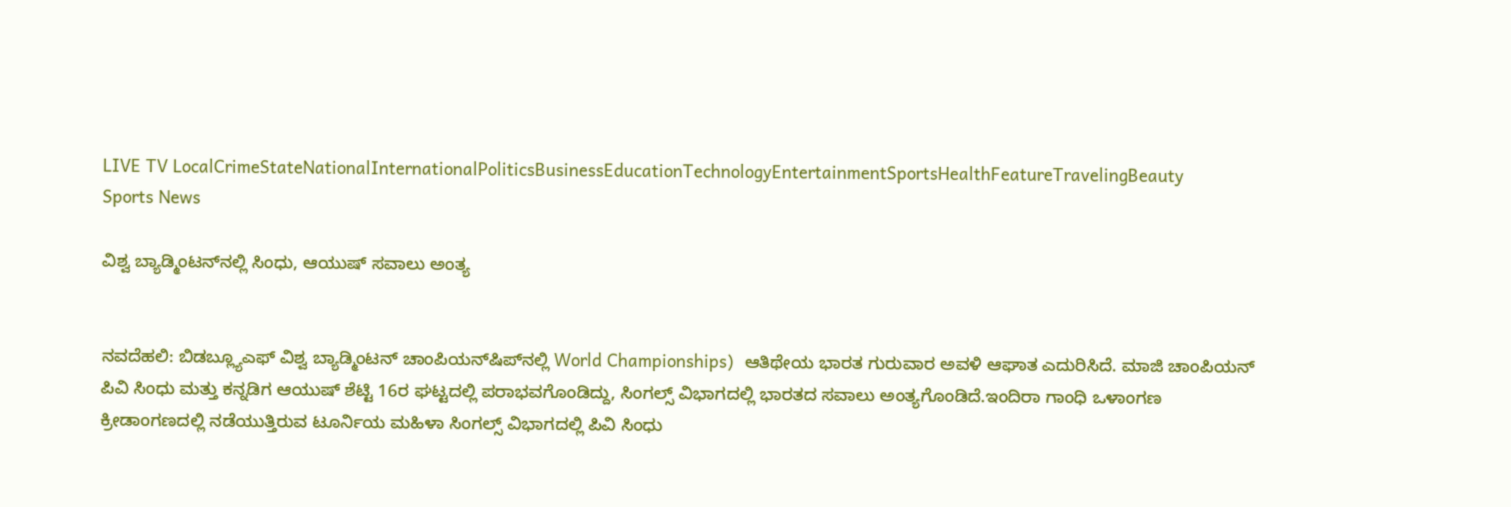LIVE TV LocalCrimeStateNationalInternationalPoliticsBusinessEducationTechnologyEntertainmentSportsHealthFeatureTravelingBeauty
Sports News

ವಿಶ್ವ ಬ್ಯಾಡ್ಮಿಂಟನ್‌ನಲ್ಲಿ ಸಿಂಧು, ಆಯುಷ್ ಸವಾಲು ಅಂತ್ಯ


ನವದೆಹಲಿ: ಬಿಡಬ್ಲ್ಯೂಎಫ್ ವಿಶ್ವ ಬ್ಯಾಡ್ಮಿಂಟನ್ ಚಾಂಪಿಯನ್‌ಷಿಪ್‌ನಲ್ಲಿ World Championships)  ಆತಿಥೇಯ ಭಾರತ ಗುರುವಾರ ಅವಳಿ ಆಘಾತ ಎದುರಿಸಿದೆ. ಮಾಜಿ ಚಾಂಪಿಯನ್ ಪಿವಿ ಸಿಂಧು ಮತ್ತು ಕನ್ನಡಿಗ ಆಯುಷ್ ಶೆಟ್ಟಿ 16ರ ಘಟ್ಟದಲ್ಲಿ ಪರಾಭವಗೊಂಡಿದ್ದು, ಸಿಂಗಲ್ಸ್ ವಿಭಾಗದಲ್ಲಿ ಭಾರತದ ಸವಾಲು ಅಂತ್ಯಗೊಂಡಿದೆ.ಇಂದಿರಾ ಗಾಂಧಿ ಒಳಾಂಗಣ ಕ್ರೀಡಾಂಗಣದಲ್ಲಿ ನಡೆಯುತ್ತಿರುವ ಟೂರ್ನಿಯ ಮಹಿಳಾ ಸಿಂಗಲ್ಸ್ ವಿಭಾಗದಲ್ಲಿ ಪಿವಿ ಸಿಂಧು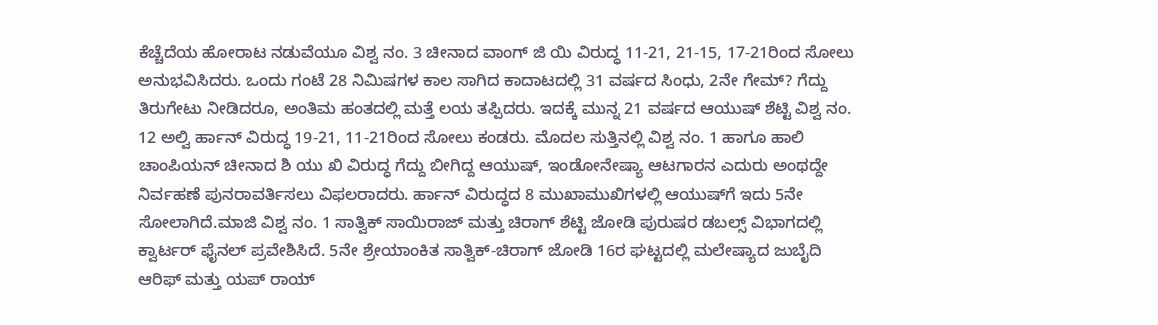ಕೆಚ್ಚೆದೆಯ ಹೋರಾಟ ನಡುವೆಯೂ ವಿಶ್ವ ನಂ. 3 ಚೀನಾದ ವಾಂಗ್ ಜಿ ಯಿ ವಿರುದ್ಧ 11-21, 21-15, 17-21ರಿಂದ ಸೋಲು ಅನುಭವಿಸಿದರು. ಒಂದು ಗಂಟೆ 28 ನಿಮಿಷಗಳ ಕಾಲ ಸಾಗಿದ ಕಾದಾಟದಲ್ಲಿ 31 ವರ್ಷದ ಸಿಂಧು, 2ನೇ ಗೇಮ್? ಗೆದ್ದು ತಿರುಗೇಟು ನೀಡಿದರೂ, ಅಂತಿಮ ಹಂತದಲ್ಲಿ ಮತ್ತೆ ಲಯ ತಪ್ಪಿದರು. ಇದಕ್ಕೆ ಮುನ್ನ 21 ವರ್ಷದ ಆಯುಷ್ ಶೆಟ್ಟಿ ವಿಶ್ವ ನಂ. 12 ಅಲ್ವಿ ರ್ಹಾನ್ ವಿರುದ್ಧ 19-21, 11-21ರಿಂದ ಸೋಲು ಕಂಡರು. ಮೊದಲ ಸುತ್ತಿನಲ್ಲಿ ವಿಶ್ವ ನಂ. 1 ಹಾಗೂ ಹಾಲಿ ಚಾಂಪಿಯನ್ ಚೀನಾದ ಶಿ ಯು ಖಿ ವಿರುದ್ಧ ಗೆದ್ದು ಬೀಗಿದ್ದ ಆಯುಷ್, ಇಂಡೋನೇಷ್ಯಾ ಆಟಗಾರನ ಎದುರು ಅಂಥದ್ದೇ ನಿರ್ವಹಣೆ ಪುನರಾವರ್ತಿಸಲು ವಿಫಲರಾದರು. ರ್ಹಾನ್ ವಿರುದ್ಧದ 8 ಮುಖಾಮುಖಿಗಳಲ್ಲಿ ಆಯುಷ್‌ಗೆ ಇದು 5ನೇ ಸೋಲಾಗಿದೆ.ಮಾಜಿ ವಿಶ್ವ ನಂ. 1 ಸಾತ್ವಿಕ್ ಸಾಯಿರಾಜ್ ಮತ್ತು ಚಿರಾಗ್ ಶೆಟ್ಟಿ ಜೋಡಿ ಪುರುಷರ ಡಬಲ್ಸ್ ವಿಭಾಗದಲ್ಲಿ ಕ್ವಾರ್ಟರ್ ಫೈನಲ್ ಪ್ರವೇಶಿಸಿದೆ. 5ನೇ ಶ್ರೇಯಾಂಕಿತ ಸಾತ್ವಿಕ್-ಚಿರಾಗ್ ಜೋಡಿ 16ರ ಘಟ್ಟದಲ್ಲಿ ಮಲೇಷ್ಯಾದ ಜುಬೈದಿ ಆರಿಫ್ ಮತ್ತು ಯಪ್ ರಾಯ್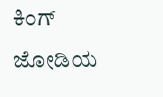ಕಿಂಗ್ ಜೋಡಿಯ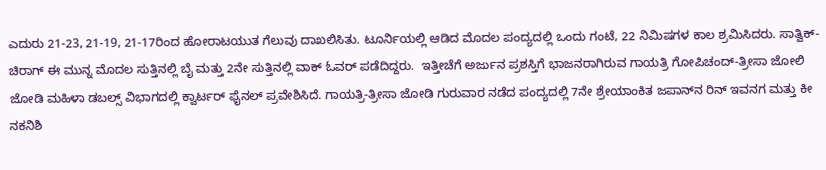ಎದುರು 21-23, 21-19, 21-17ರಿಂದ ಹೋರಾಟಯುತ ಗೆಲುವು ದಾಖಲಿಸಿತು. ಟೂರ್ನಿಯಲ್ಲಿ ಆಡಿದ ಮೊದಲ ಪಂದ್ಯದಲ್ಲಿ ಒಂದು ಗಂಟೆ, 22 ನಿಮಿಷಗಳ ಕಾಲ ಶ್ರಮಿಸಿದರು. ಸಾತ್ವಿಕ್-ಚಿರಾಗ್ ಈ ಮುನ್ನ ಮೊದಲ ಸುತ್ತಿನಲ್ಲಿ ಬೈ ಮತ್ತು 2ನೇ ಸುತ್ತಿನಲ್ಲಿ ವಾಕ್ ಓವರ್ ಪಡೆದಿದ್ದರು.  ಇತ್ತೀಚೆಗೆ ಅರ್ಜುನ ಪ್ರಶಸ್ತಿಗೆ ಭಾಜನರಾಗಿರುವ ಗಾಯತ್ರಿ ಗೋಪಿಚಂದ್-ತ್ರೀಸಾ ಜೋಲಿ ಜೋಡಿ ಮಹಿಳಾ ಡಬಲ್ಸ್ ವಿಭಾಗದಲ್ಲಿ ಕ್ವಾರ್ಟರ್ ಫೈನಲ್ ಪ್ರವೇಶಿಸಿದೆ. ಗಾಯತ್ರಿ-ತ್ರೀಸಾ ಜೋಡಿ ಗುರುವಾರ ನಡೆದ ಪಂದ್ಯದಲ್ಲಿ 7ನೇ ಶ್ರೇಯಾಂಕಿತ ಜಪಾನ್‌ನ ರಿನ್ ಇವನಗ ಮತ್ತು ಕೀ ನಕನಿಶಿ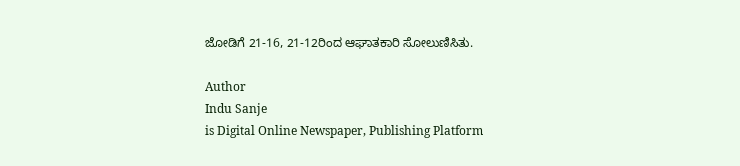ಜೋಡಿಗೆ 21-16, 21-12ರಿಂದ ಆಘಾತಕಾರಿ ಸೋಲುಣಿಸಿತು.

Author
Indu Sanje
is Digital Online Newspaper, Publishing Platform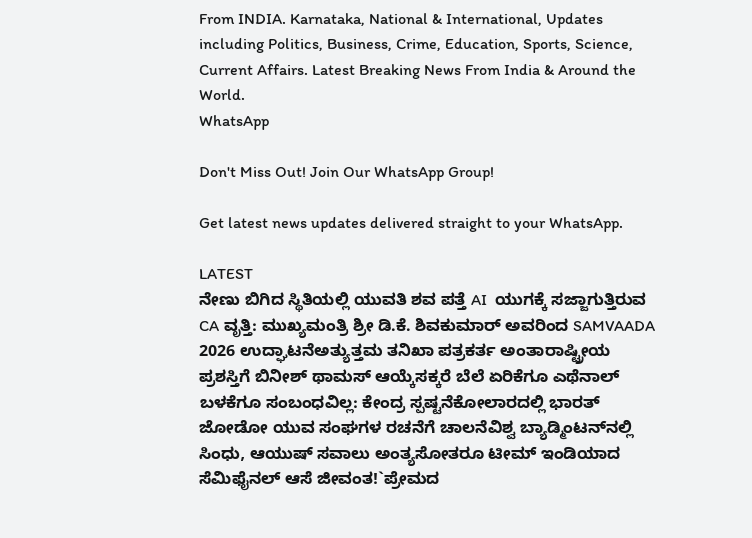From INDIA. Karnataka, National & International, Updates including Politics, Business, Crime, Education, Sports, Science, Current Affairs. Latest Breaking News From India & Around the World.
WhatsApp

Don't Miss Out! Join Our WhatsApp Group!

Get latest news updates delivered straight to your WhatsApp.

LATEST
ನೇಣು ಬಿಗಿದ ಸ್ಥಿತಿಯಲ್ಲಿ ಯುವತಿ ಶವ ಪತ್ತೆ AI  ಯುಗಕ್ಕೆ ಸಜ್ಜಾಗುತ್ತಿರುವ CA ವೃತ್ತಿ: ಮುಖ್ಯಮಂತ್ರಿ ಶ್ರೀ ಡಿ.ಕೆ. ಶಿವಕುಮಾರ್ ಅವರಿಂದ SAMVAADA 2026 ಉದ್ಘಾಟನೆಅತ್ಯುತ್ತಮ ತನಿಖಾ ಪತ್ರಕರ್ತ ಅಂತಾರಾಷ್ಟ್ರೀಯ ಪ್ರಶಸ್ತಿಗೆ ಬಿನೀಶ್ ಥಾಮಸ್ ಆಯ್ಕೆಸಕ್ಕರೆ ಬೆಲೆ ಏರಿಕೆಗೂ ಎಥೆನಾಲ್ ಬಳಕೆಗೂ ಸಂಬಂಧವಿಲ್ಲ: ಕೇಂದ್ರ ಸ್ಪಷ್ಟನೆಕೋಲಾರದಲ್ಲಿ ಭಾರತ್ ಜೋಡೋ ಯುವ ಸಂಘಗಳ ರಚನೆಗೆ ಚಾಲನೆವಿಶ್ವ ಬ್ಯಾಡ್ಮಿಂಟನ್‌ನಲ್ಲಿ ಸಿಂಧು, ಆಯುಷ್ ಸವಾಲು ಅಂತ್ಯಸೋತರೂ ಟೀಮ್ ಇಂಡಿಯಾದ ಸೆಮಿಫೈನಲ್ ಆಸೆ ಜೀವಂತ!`ಪ್ರೇಮದ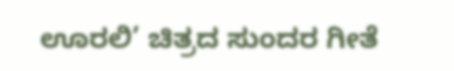ಊರಲಿ’ ಚಿತ್ರದ ಸುಂದರ ಗೀತೆ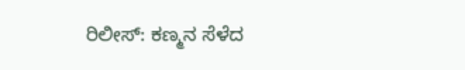ರಿಲೀಸ್: ಕಣ್ಮನ ಸೆಳೆದ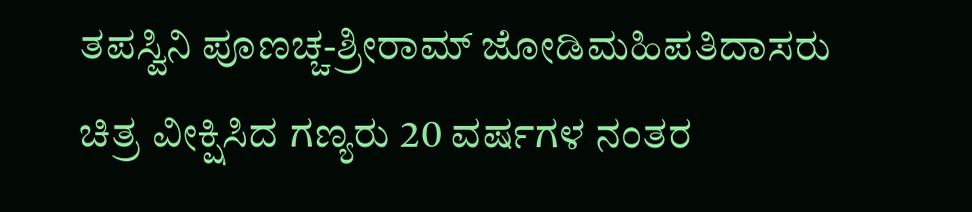ತಪಸ್ವಿನಿ ಪೂಣಚ್ಚ-ಶ್ರೀರಾಮ್ ಜೋಡಿಮಹಿಪತಿದಾಸರು ಚಿತ್ರ ವೀಕ್ಷಿಸಿದ ಗಣ್ಯರು 20 ವರ್ಷಗಳ ನಂತರ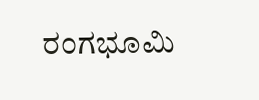ರಂಗಭೂಮಿ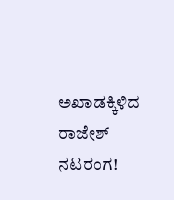ಅಖಾಡಕ್ಕಿಳಿದ ರಾಜೇಶ್ ನಟರಂಗ!